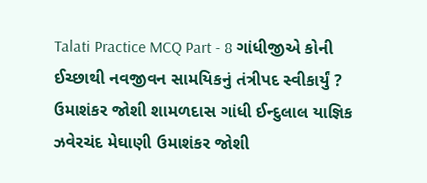Talati Practice MCQ Part - 8 ગાંધીજીએ કોની ઈચ્છાથી નવજીવન સામયિકનું તંત્રીપદ સ્વીકાર્યું ? ઉમાશંકર જોશી શામળદાસ ગાંધી ઈન્દુલાલ યાજ્ઞિક ઝવેરચંદ મેઘાણી ઉમાશંકર જોશી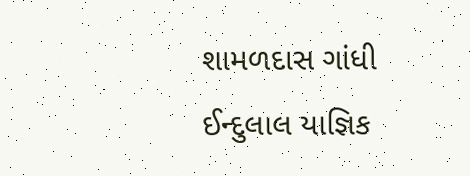શામળદાસ ગાંધી ઈન્દુલાલ યાજ્ઞિક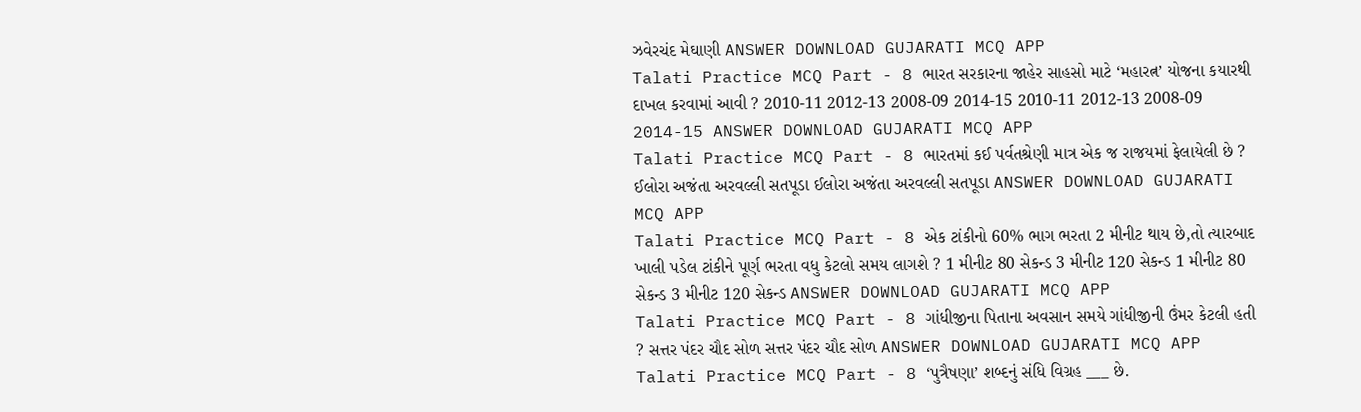ઝવેરચંદ મેઘાણી ANSWER DOWNLOAD GUJARATI MCQ APP
Talati Practice MCQ Part - 8 ભારત સરકારના જાહેર સાહસો માટે ‘મહારત્ન’ યોજના કયારથી દાખલ કરવામાં આવી ? 2010-11 2012-13 2008-09 2014-15 2010-11 2012-13 2008-09 2014-15 ANSWER DOWNLOAD GUJARATI MCQ APP
Talati Practice MCQ Part - 8 ભારતમાં કઈ પર્વતશ્રેણી માત્ર એક જ રાજયમાં ફેલાયેલી છે ? ઈલોરા અજંતા અરવલ્લી સતપૂડા ઈલોરા અજંતા અરવલ્લી સતપૂડા ANSWER DOWNLOAD GUJARATI MCQ APP
Talati Practice MCQ Part - 8 એક ટાંકીનો 60% ભાગ ભરતા 2 મીનીટ થાય છે,તો ત્યારબાદ ખાલી પડેલ ટાંકીને પૂર્ણ ભરતા વધુ કેટલો સમય લાગશે ? 1 મીનીટ 80 સેકન્ડ 3 મીનીટ 120 સેકન્ડ 1 મીનીટ 80 સેકન્ડ 3 મીનીટ 120 સેકન્ડ ANSWER DOWNLOAD GUJARATI MCQ APP
Talati Practice MCQ Part - 8 ગાંધીજીના પિતાના અવસાન સમયે ગાંધીજીની ઉંમર કેટલી હતી ? સત્તર પંદર ચૌદ સોળ સત્તર પંદર ચૌદ સોળ ANSWER DOWNLOAD GUJARATI MCQ APP
Talati Practice MCQ Part - 8 ‘પુત્રૈષણા’ શબ્દનું સંધિ વિગ્રહ ___ છે.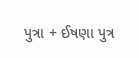પુત્રા + ઈષણા પુત્ર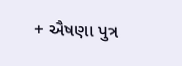+ ઐષણા પુત્ર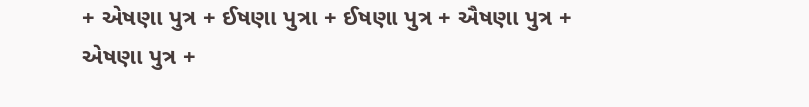+ એષણા પુત્ર + ઈષણા પુત્રા + ઈષણા પુત્ર + ઐષણા પુત્ર + એષણા પુત્ર +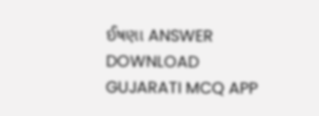ઈષણા ANSWER DOWNLOAD GUJARATI MCQ APP